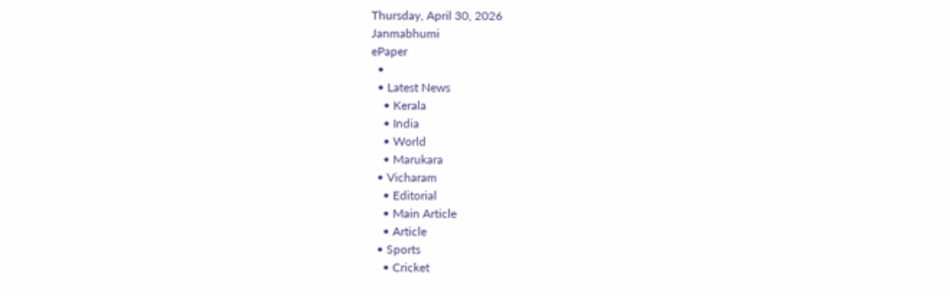Thursday, April 30, 2026
Janmabhumi
ePaper
  •
  • Latest News
    • Kerala
    • India
    • World
    • Marukara
  • Vicharam
    • Editorial
    • Main Article
    • Article
  • Sports
    • Cricket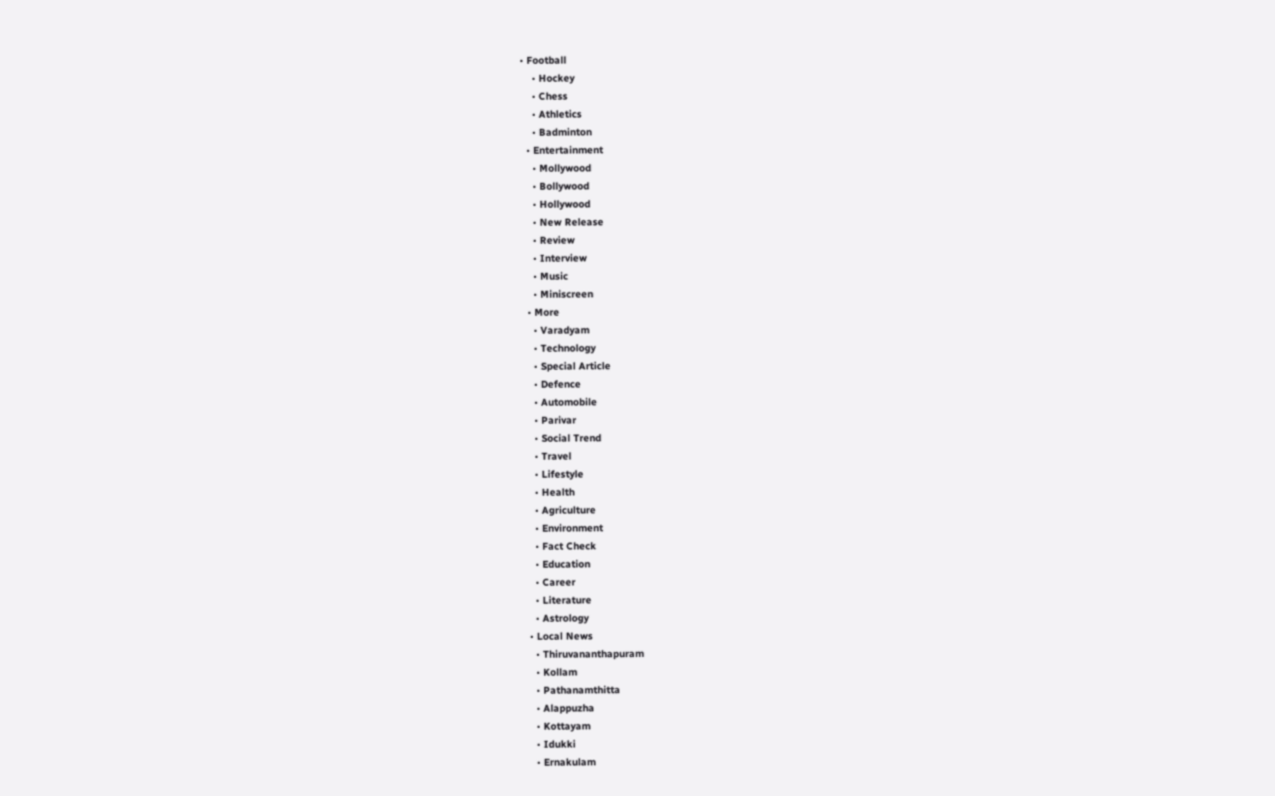• Football
    • Hockey
    • Chess
    • Athletics
    • Badminton
  • Entertainment
    • Mollywood
    • Bollywood
    • Hollywood
    • New Release
    • Review
    • Interview
    • Music
    • Miniscreen
  • More
    • Varadyam
    • Technology
    • Special Article
    • Defence
    • Automobile
    • Parivar
    • Social Trend
    • Travel
    • Lifestyle
    • Health
    • Agriculture
    • Environment
    • Fact Check
    • Education
    • Career
    • Literature
    • Astrology
  • Local News
    • Thiruvananthapuram
    • Kollam
    • Pathanamthitta
    • Alappuzha
    • Kottayam
    • Idukki
    • Ernakulam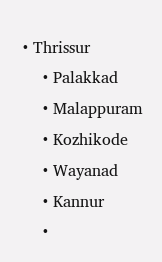• Thrissur
    • Palakkad
    • Malappuram
    • Kozhikode
    • Wayanad
    • Kannur
    •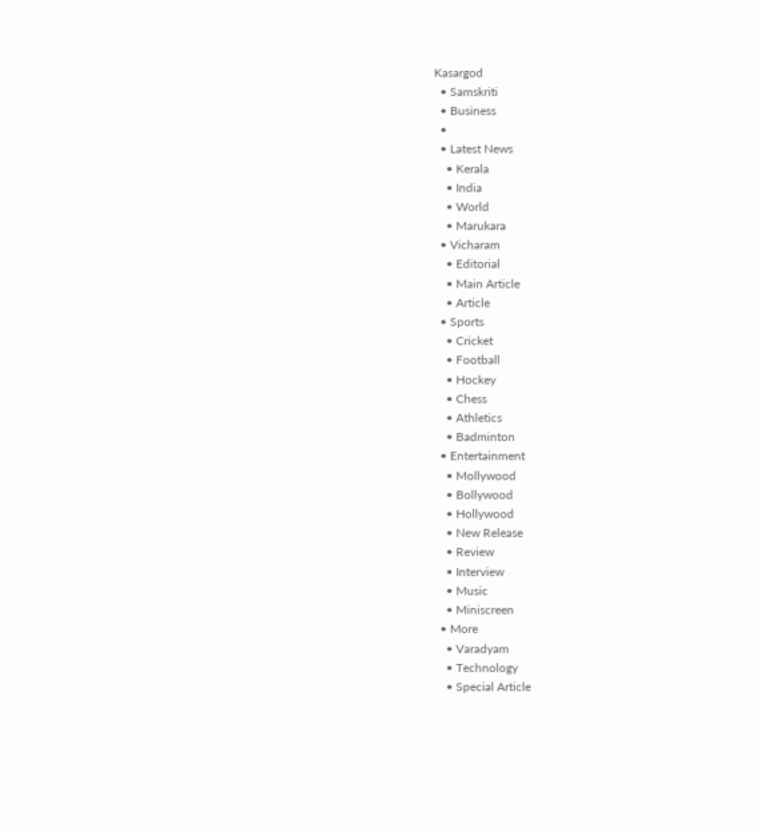Kasargod
  • Samskriti
  • Business
  •
  • Latest News
    • Kerala
    • India
    • World
    • Marukara
  • Vicharam
    • Editorial
    • Main Article
    • Article
  • Sports
    • Cricket
    • Football
    • Hockey
    • Chess
    • Athletics
    • Badminton
  • Entertainment
    • Mollywood
    • Bollywood
    • Hollywood
    • New Release
    • Review
    • Interview
    • Music
    • Miniscreen
  • More
    • Varadyam
    • Technology
    • Special Article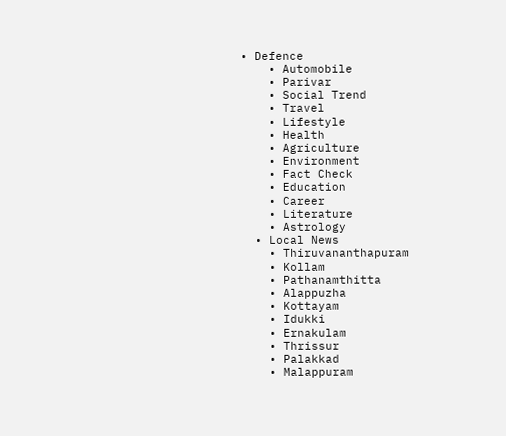• Defence
    • Automobile
    • Parivar
    • Social Trend
    • Travel
    • Lifestyle
    • Health
    • Agriculture
    • Environment
    • Fact Check
    • Education
    • Career
    • Literature
    • Astrology
  • Local News
    • Thiruvananthapuram
    • Kollam
    • Pathanamthitta
    • Alappuzha
    • Kottayam
    • Idukki
    • Ernakulam
    • Thrissur
    • Palakkad
    • Malappuram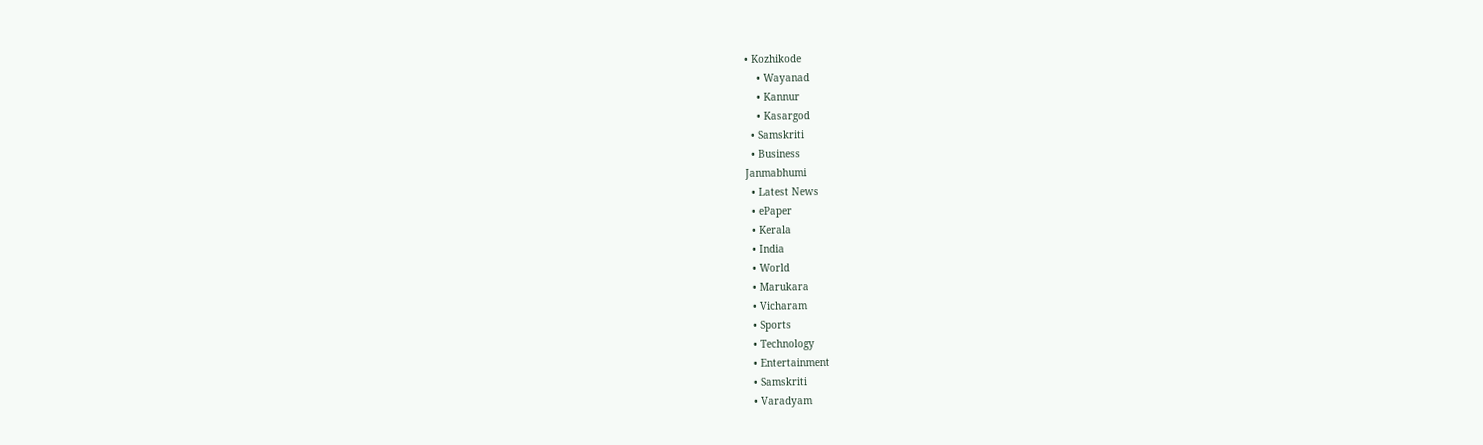• Kozhikode
    • Wayanad
    • Kannur
    • Kasargod
  • Samskriti
  • Business
Janmabhumi
  • Latest News
  • ePaper
  • Kerala
  • India
  • World
  • Marukara
  • Vicharam
  • Sports
  • Technology
  • Entertainment
  • Samskriti
  • Varadyam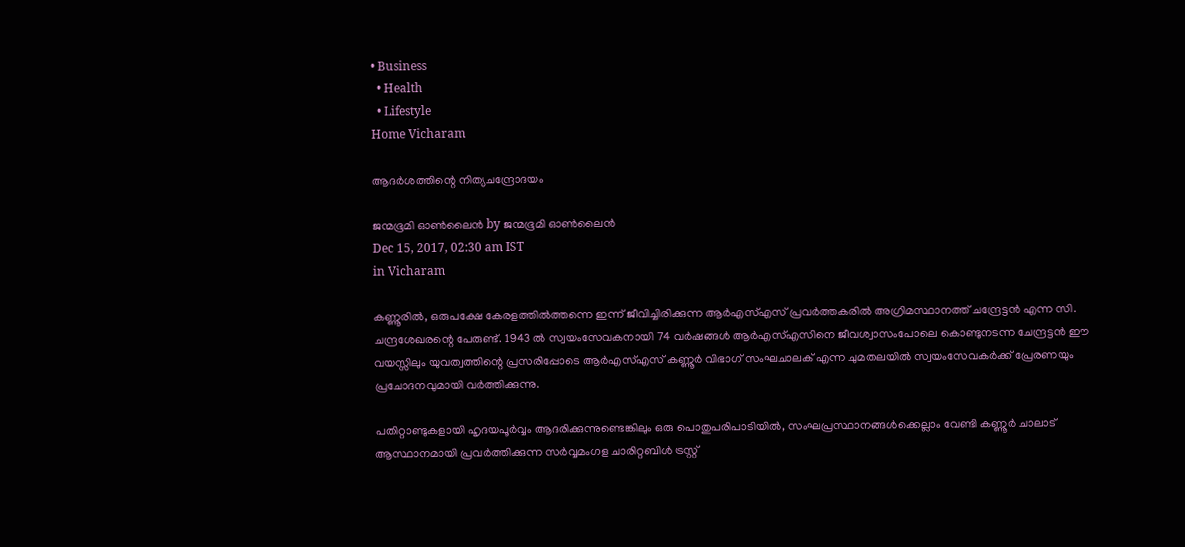• Business
  • Health
  • Lifestyle
Home Vicharam

ആദര്‍ശത്തിന്റെ നിത്യചന്ദ്രോദയം

ജന്മഭൂമി ഓണ്‍ലൈന്‍ by ജന്മഭൂമി ഓണ്‍ലൈന്‍
Dec 15, 2017, 02:30 am IST
in Vicharam

കണ്ണൂരില്‍, ഒരുപക്ഷേ കേരളത്തില്‍ത്തന്നെ ഇന്ന് ജീവിച്ചിരിക്കുന്ന ആര്‍എസ്എസ് പ്രവര്‍ത്തകരില്‍ അഗ്രിമസ്ഥാനത്ത് ചന്ദ്രേട്ടന്‍ എന്ന സി. ചന്ദ്രശേഖരന്റെ പേരുണ്ട്. 1943 ല്‍ സ്വയംസേവകനായി 74 വര്‍ഷങ്ങള്‍ ആര്‍എസ്എസിനെ ജീവശ്വാസംപോലെ കൊണ്ടുനടന്ന ചേന്ദ്രട്ടന്‍ ഈ വയസ്സിലും യുവത്വത്തിന്റെ പ്രസരിപ്പോടെ ആര്‍എസ്എസ് കണ്ണൂര്‍ വിഭാഗ് സംഘചാലക് എന്ന ചുമതലയില്‍ സ്വയംസേവകര്‍ക്ക് പ്രേരണയും പ്രചോദനവുമായി വര്‍ത്തിക്കുന്നു.

പതിറ്റാണ്ടുകളായി ഹൃദയപൂര്‍വ്വം ആദരിക്കുന്നുണ്ടെങ്കിലും ഒരു പൊതുപരിപാടിയില്‍, സംഘപ്രസ്ഥാനങ്ങള്‍ക്കെല്ലാം വേണ്ടി കണ്ണൂര്‍ ചാലാട് ആസ്ഥാനമായി പ്രവര്‍ത്തിക്കുന്ന സര്‍വ്വമംഗള ചാരിറ്റബിള്‍ ട്രസ്റ്റ്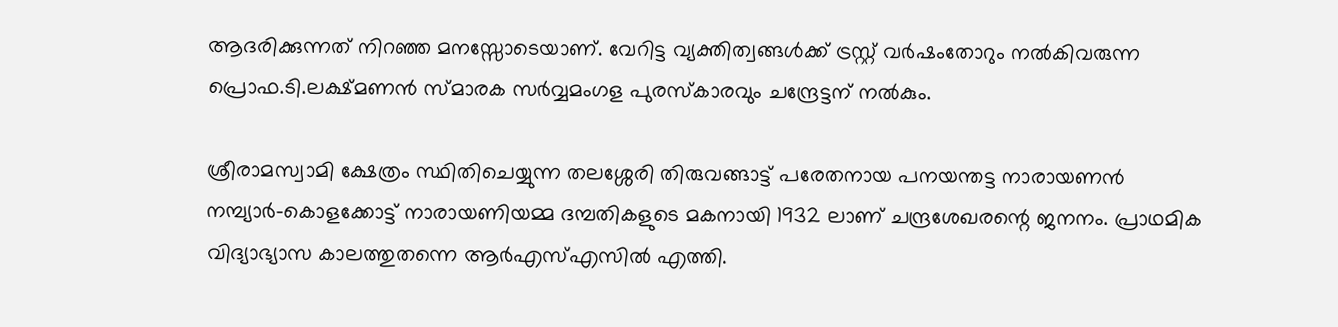ആദരിക്കുന്നത് നിറഞ്ഞ മനസ്സോടെയാണ്. വേറിട്ട വ്യക്തിത്വങ്ങള്‍ക്ക് ട്രസ്റ്റ് വര്‍ഷംതോറും നല്‍കിവരുന്ന പ്രൊഫ.ടി.ലക്ഷ്മണന്‍ സ്മാരക സര്‍വ്വമംഗള പുരസ്‌കാരവും ചന്ദ്രേട്ടന് നല്‍കും.

ശ്രീരാമസ്വാമി ക്ഷേത്രം സ്ഥിതിചെയ്യുന്ന തലശ്ശേരി തിരുവങ്ങാട്ട് പരേതനായ പനയന്തട്ട നാരായണന്‍ നമ്പ്യാര്‍-കൊളക്കോട്ട് നാരായണിയമ്മ ദമ്പതികളുടെ മകനായി 1932 ലാണ് ചന്ദ്രശേഖരന്റെ ജനനം. പ്രാഥമിക വിദ്യാഭ്യാസ കാലത്തുതന്നെ ആര്‍എസ്എസില്‍ എത്തി.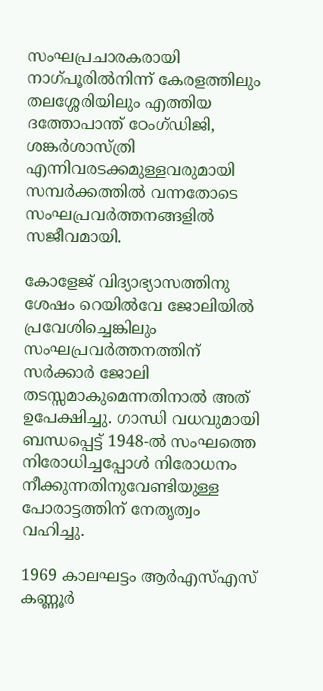സംഘപ്രചാരകരായി നാഗ്പൂരില്‍നിന്ന് കേരളത്തിലും തലശ്ശേരിയിലും എത്തിയ ദത്തോപാന്ത് ഠേംഗ്ഡിജി, ശങ്കര്‍ശാസ്ത്രി എന്നിവരടക്കമുള്ളവരുമായി സമ്പര്‍ക്കത്തില്‍ വന്നതോടെ സംഘപ്രവര്‍ത്തനങ്ങളില്‍ സജീവമായി.

കോളേജ് വിദ്യാഭ്യാസത്തിനു ശേഷം റെയില്‍വേ ജോലിയില്‍ പ്രവേശിച്ചെങ്കിലും സംഘപ്രവര്‍ത്തനത്തിന് സര്‍ക്കാര്‍ ജോലി തടസ്സമാകുമെന്നതിനാല്‍ അത് ഉപേക്ഷിച്ചു. ഗാന്ധി വധവുമായി ബന്ധപ്പെട്ട് 1948-ല്‍ സംഘത്തെ നിരോധിച്ചപ്പോള്‍ നിരോധനം നീക്കുന്നതിനുവേണ്ടിയുള്ള പോരാട്ടത്തിന് നേതൃത്വം വഹിച്ചു.

1969 കാലഘട്ടം ആര്‍എസ്എസ് കണ്ണൂര്‍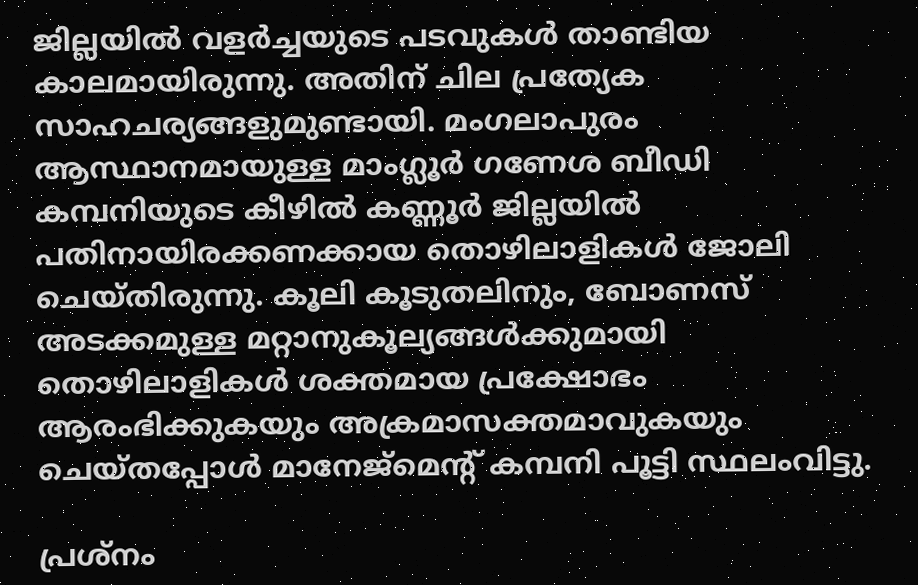ജില്ലയില്‍ വളര്‍ച്ചയുടെ പടവുകള്‍ താണ്ടിയ കാലമായിരുന്നു. അതിന് ചില പ്രത്യേക സാഹചര്യങ്ങളുമുണ്ടായി. മംഗലാപുരം ആസ്ഥാനമായുള്ള മാംഗ്ലൂര്‍ ഗണേശ ബീഡി കമ്പനിയുടെ കീഴില്‍ കണ്ണൂര്‍ ജില്ലയില്‍ പതിനായിരക്കണക്കായ തൊഴിലാളികള്‍ ജോലി ചെയ്തിരുന്നു. കൂലി കൂടുതലിനും, ബോണസ് അടക്കമുള്ള മറ്റാനുകൂല്യങ്ങള്‍ക്കുമായി തൊഴിലാളികള്‍ ശക്തമായ പ്രക്ഷോഭം ആരംഭിക്കുകയും അക്രമാസക്തമാവുകയും ചെയ്തപ്പോള്‍ മാനേജ്‌മെന്റ് കമ്പനി പൂട്ടി സ്ഥലംവിട്ടു.

പ്രശ്‌നം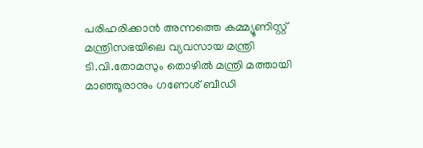പരിഹരിക്കാന്‍ അന്നത്തെ കമ്മ്യൂണിസ്റ്റ് മന്ത്രിസഭയിലെ വ്യവസായ മന്ത്രി ടി.വി.തോമസും തൊഴില്‍ മന്ത്രി മത്തായി മാഞ്ഞൂരാനും ഗണേശ് ബീഡി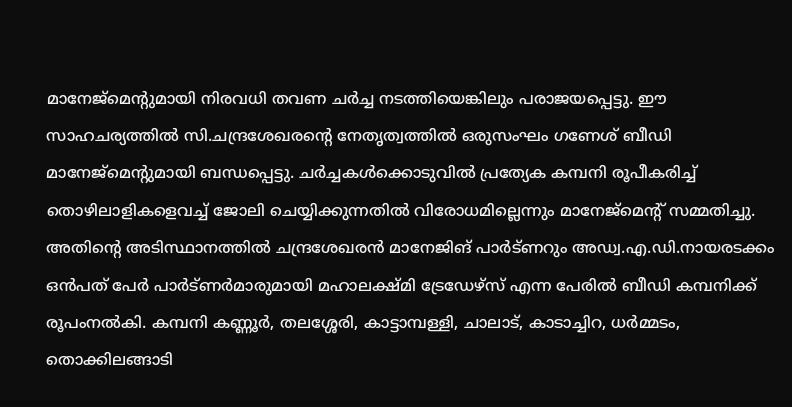മാനേജ്‌മെന്റുമായി നിരവധി തവണ ചര്‍ച്ച നടത്തിയെങ്കിലും പരാജയപ്പെട്ടു. ഈ സാഹചര്യത്തില്‍ സി.ചന്ദ്രശേഖരന്റെ നേതൃത്വത്തില്‍ ഒരുസംഘം ഗണേശ് ബീഡി മാനേജ്‌മെന്റുമായി ബന്ധപ്പെട്ടു. ചര്‍ച്ചകള്‍ക്കൊടുവില്‍ പ്രത്യേക കമ്പനി രൂപീകരിച്ച് തൊഴിലാളികളെവച്ച് ജോലി ചെയ്യിക്കുന്നതില്‍ വിരോധമില്ലെന്നും മാനേജ്‌മെന്റ് സമ്മതിച്ചു. അതിന്റെ അടിസ്ഥാനത്തില്‍ ചന്ദ്രശേഖരന്‍ മാനേജിങ് പാര്‍ട്ണറും അഡ്വ.എ.ഡി.നായരടക്കം ഒന്‍പത് പേര്‍ പാര്‍ട്ണര്‍മാരുമായി മഹാലക്ഷ്മി ട്രേഡേഴ്‌സ് എന്ന പേരില്‍ ബീഡി കമ്പനിക്ക് രൂപംനല്‍കി. കമ്പനി കണ്ണൂര്‍, തലശ്ശേരി, കാട്ടാമ്പള്ളി, ചാലാട്, കാടാച്ചിറ, ധര്‍മ്മടം, തൊക്കിലങ്ങാടി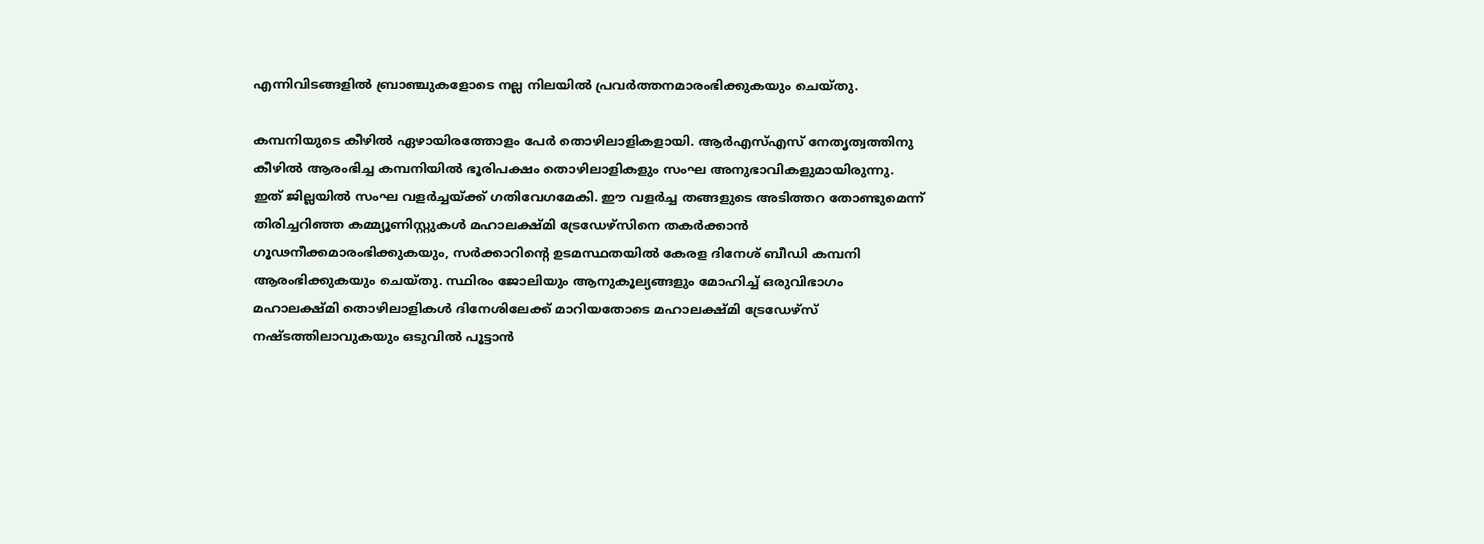എന്നിവിടങ്ങളില്‍ ബ്രാഞ്ചുകളോടെ നല്ല നിലയില്‍ പ്രവര്‍ത്തനമാരംഭിക്കുകയും ചെയ്തു.

കമ്പനിയുടെ കീഴില്‍ ഏഴായിരത്തോളം പേര്‍ തൊഴിലാളികളായി. ആര്‍എസ്എസ് നേതൃത്വത്തിനു കീഴില്‍ ആരംഭിച്ച കമ്പനിയില്‍ ഭൂരിപക്ഷം തൊഴിലാളികളും സംഘ അനുഭാവികളുമായിരുന്നു. ഇത് ജില്ലയില്‍ സംഘ വളര്‍ച്ചയ്‌ക്ക് ഗതിവേഗമേകി. ഈ വളര്‍ച്ച തങ്ങളുടെ അടിത്തറ തോണ്ടുമെന്ന് തിരിച്ചറിഞ്ഞ കമ്മ്യൂണിസ്റ്റുകള്‍ മഹാലക്ഷ്മി ട്രേഡേഴ്‌സിനെ തകര്‍ക്കാന്‍ ഗൂഢനീക്കമാരംഭിക്കുകയും, സര്‍ക്കാറിന്റെ ഉടമസ്ഥതയില്‍ കേരള ദിനേശ് ബീഡി കമ്പനി ആരംഭിക്കുകയും ചെയ്തു. സ്ഥിരം ജോലിയും ആനുകൂല്യങ്ങളും മോഹിച്ച് ഒരുവിഭാഗം മഹാലക്ഷ്മി തൊഴിലാളികള്‍ ദിനേശിലേക്ക് മാറിയതോടെ മഹാലക്ഷ്മി ട്രേഡേഴ്‌സ് നഷ്ടത്തിലാവുകയും ഒടുവില്‍ പൂട്ടാന്‍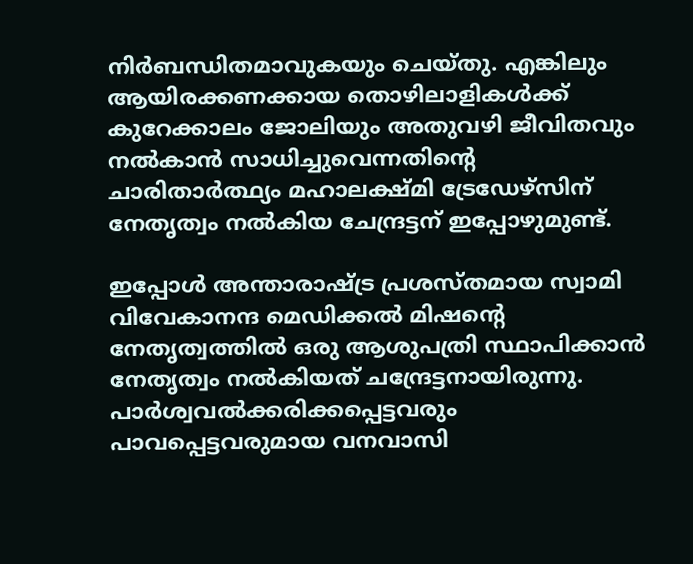നിര്‍ബന്ധിതമാവുകയും ചെയ്തു. എങ്കിലും ആയിരക്കണക്കായ തൊഴിലാളികള്‍ക്ക് കുറേക്കാലം ജോലിയും അതുവഴി ജീവിതവും നല്‍കാന്‍ സാധിച്ചുവെന്നതിന്റെ ചാരിതാര്‍ത്ഥ്യം മഹാലക്ഷ്മി ട്രേഡേഴ്‌സിന് നേതൃത്വം നല്‍കിയ ചേന്ദ്രട്ടന് ഇപ്പോഴുമുണ്ട്.

ഇപ്പോള്‍ അന്താരാഷ്‌ട്ര പ്രശസ്തമായ സ്വാമി വിവേകാനന്ദ മെഡിക്കല്‍ മിഷന്റെ നേതൃത്വത്തില്‍ ഒരു ആശുപത്രി സ്ഥാപിക്കാന്‍ നേതൃത്വം നല്‍കിയത് ചന്ദ്രേട്ടനായിരുന്നു. പാര്‍ശ്വവല്‍ക്കരിക്കപ്പെട്ടവരും പാവപ്പെട്ടവരുമായ വനവാസി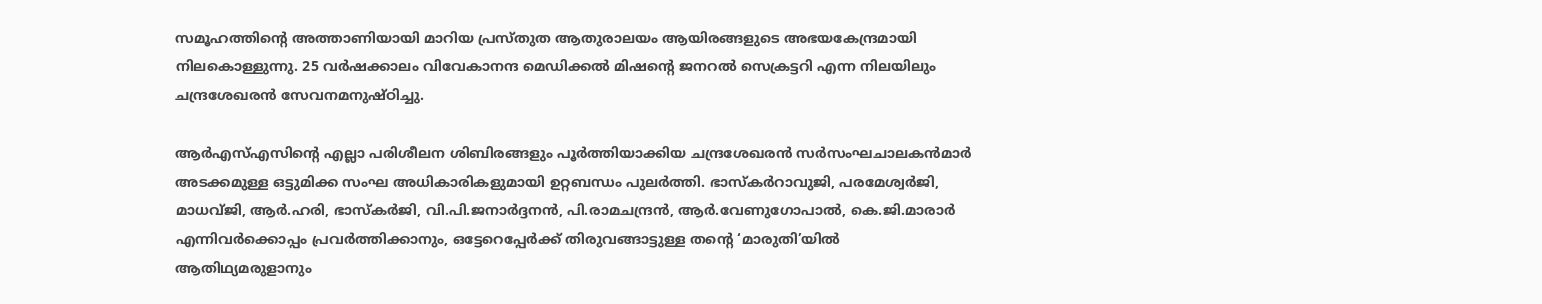സമൂഹത്തിന്റെ അത്താണിയായി മാറിയ പ്രസ്തുത ആതുരാലയം ആയിരങ്ങളുടെ അഭയകേന്ദ്രമായി നിലകൊള്ളുന്നു. 25 വര്‍ഷക്കാലം വിവേകാനന്ദ മെഡിക്കല്‍ മിഷന്റെ ജനറല്‍ സെക്രട്ടറി എന്ന നിലയിലും ചന്ദ്രശേഖരന്‍ സേവനമനുഷ്ഠിച്ചു.

ആര്‍എസ്എസിന്റെ എല്ലാ പരിശീലന ശിബിരങ്ങളും പൂര്‍ത്തിയാക്കിയ ചന്ദ്രശേഖരന്‍ സര്‍സംഘചാലകന്‍മാര്‍ അടക്കമുള്ള ഒട്ടുമിക്ക സംഘ അധികാരികളുമായി ഉറ്റബന്ധം പുലര്‍ത്തി. ഭാസ്‌കര്‍റാവുജി, പരമേശ്വര്‍ജി, മാധവ്ജി, ആര്‍.ഹരി, ഭാസ്‌കര്‍ജി, വി.പി.ജനാര്‍ദ്ദനന്‍, പി.രാമചന്ദ്രന്‍, ആര്‍.വേണുഗോപാല്‍, കെ.ജി.മാരാര്‍ എന്നിവര്‍ക്കൊപ്പം പ്രവര്‍ത്തിക്കാനും, ഒട്ടേറെപ്പേര്‍ക്ക് തിരുവങ്ങാട്ടുള്ള തന്റെ ‘മാരുതി’യില്‍ ആതിഥ്യമരുളാനും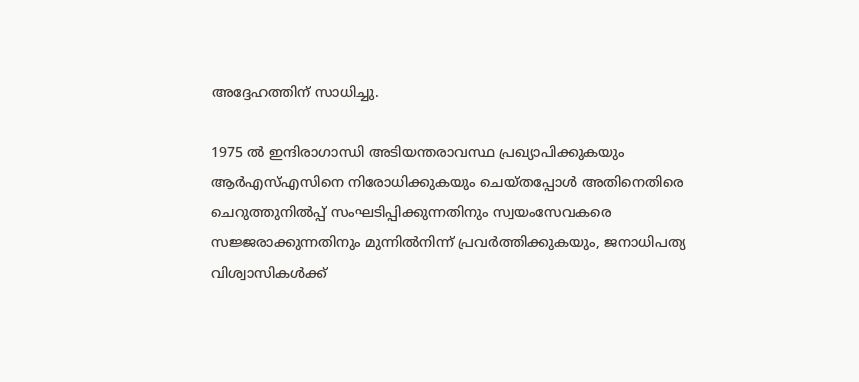അദ്ദേഹത്തിന് സാധിച്ചു.

1975 ല്‍ ഇന്ദിരാഗാന്ധി അടിയന്തരാവസ്ഥ പ്രഖ്യാപിക്കുകയും ആര്‍എസ്എസിനെ നിരോധിക്കുകയും ചെയ്തപ്പോള്‍ അതിനെതിരെ ചെറുത്തുനില്‍പ്പ് സംഘടിപ്പിക്കുന്നതിനും സ്വയംസേവകരെ സജ്ജരാക്കുന്നതിനും മുന്നില്‍നിന്ന് പ്രവര്‍ത്തിക്കുകയും, ജനാധിപത്യ വിശ്വാസികള്‍ക്ക്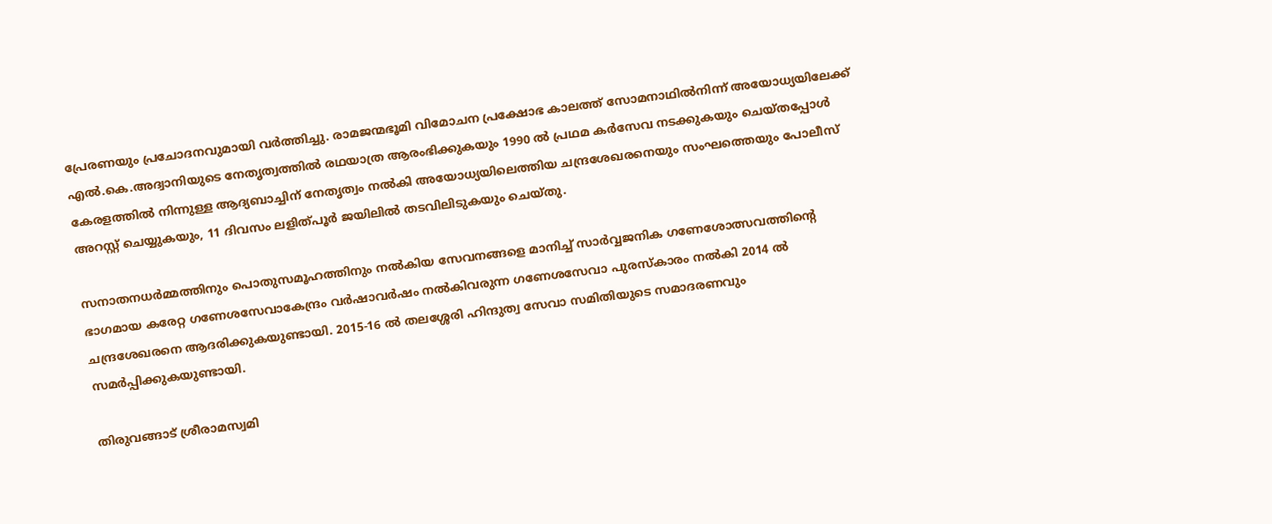പ്രേരണയും പ്രചോദനവുമായി വര്‍ത്തിച്ചു. രാമജന്മഭൂമി വിമോചന പ്രക്ഷോഭ കാലത്ത് സോമനാഥില്‍നിന്ന് അയോധ്യയിലേക്ക് എല്‍.കെ.അദ്വാനിയുടെ നേതൃത്വത്തില്‍ രഥയാത്ര ആരംഭിക്കുകയും 1990 ല്‍ പ്രഥമ കര്‍സേവ നടക്കുകയും ചെയ്തപ്പോള്‍ കേരളത്തില്‍ നിന്നുള്ള ആദ്യബാച്ചിന് നേതൃത്വം നല്‍കി അയോധ്യയിലെത്തിയ ചന്ദ്രശേഖരനെയും സംഘത്തെയും പോലീസ് അറസ്റ്റ് ചെയ്യുകയും, 11 ദിവസം ലളിത്പൂര്‍ ജയിലില്‍ തടവിലിടുകയും ചെയ്തു.

സനാതനധര്‍മ്മത്തിനും പൊതുസമൂഹത്തിനും നല്‍കിയ സേവനങ്ങളെ മാനിച്ച് സാര്‍വ്വജനിക ഗണേശോത്സവത്തിന്റെ ഭാഗമായ കരേറ്റ ഗണേശസേവാകേന്ദ്രം വര്‍ഷാവര്‍ഷം നല്‍കിവരുന്ന ഗണേശസേവാ പുരസ്‌കാരം നല്‍കി 2014 ല്‍ ചന്ദ്രശേഖരനെ ആദരിക്കുകയുണ്ടായി. 2015-16 ല്‍ തലശ്ശേരി ഹിന്ദുത്വ സേവാ സമിതിയുടെ സമാദരണവും സമര്‍പ്പിക്കുകയുണ്ടായി.

തിരുവങ്ങാട് ശ്രീരാമസ്വമി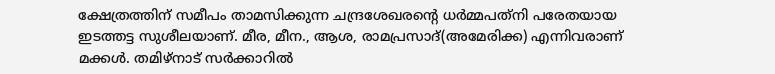ക്ഷേത്രത്തിന് സമീപം താമസിക്കുന്ന ചന്ദ്രശേഖരന്റെ ധര്‍മ്മപത്‌നി പരേതയായ ഇടത്തട്ട സുശീലയാണ്. മീര, മീന., ആശ, രാമപ്രസാദ്(അമേരിക്ക) എന്നിവരാണ് മക്കള്‍. തമിഴ്‌നാട് സര്‍ക്കാറില്‍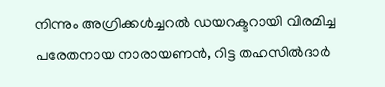നിന്നും അഗ്രിക്കള്‍ച്ചറല്‍ ഡയറക്ടറായി വിരമിച്ച പരേതനായ നാരായണന്‍, റിട്ട തഹസില്‍ദാര്‍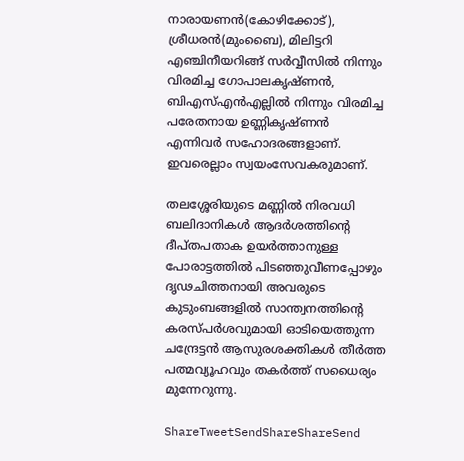നാരായണന്‍(കോഴിക്കോട്), ശ്രീധരന്‍(മുംബൈ), മിലിട്ടറി എഞ്ചിനീയറിങ്ങ് സര്‍വ്വീസില്‍ നിന്നും വിരമിച്ച ഗോപാലകൃഷ്ണന്‍, ബിഎസ്എന്‍എല്ലില്‍ നിന്നും വിരമിച്ച പരേതനായ ഉണ്ണികൃഷ്ണന്‍ എന്നിവര്‍ സഹോദരങ്ങളാണ്. ഇവരെല്ലാം സ്വയംസേവകരുമാണ്.

തലശ്ശേരിയുടെ മണ്ണില്‍ നിരവധി ബലിദാനികള്‍ ആദര്‍ശത്തിന്റെ ദീപ്തപതാക ഉയര്‍ത്താനുള്ള പോരാട്ടത്തില്‍ പിടഞ്ഞുവീണപ്പോഴും ദൃഢചിത്തനായി അവരുടെ കുടുംബങ്ങളില്‍ സാന്ത്വനത്തിന്റെ കരസ്പര്‍ശവുമായി ഓടിയെത്തുന്ന ചന്ദ്രേട്ടന്‍ ആസുരശക്തികള്‍ തീര്‍ത്ത പത്മവ്യൂഹവും തകര്‍ത്ത് സധൈര്യം മുന്നേറുന്നു.

ShareTweetSendShareShareSend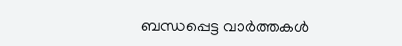ബന്ധപ്പെട്ട വാര്‍ത്തകള്‍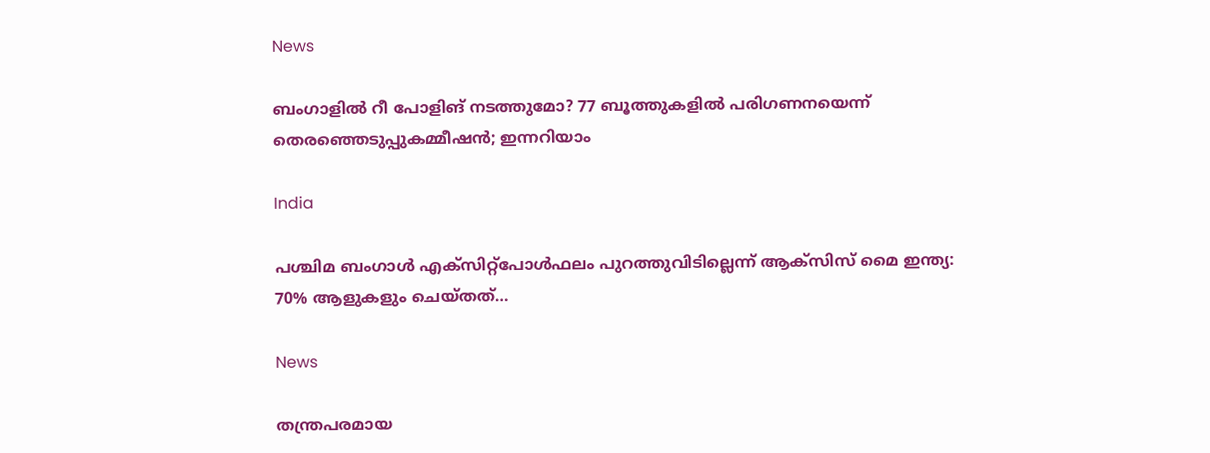News

ബംഗാളിൽ റീ പോളിങ് നടത്തുമോ? 77 ബൂത്തുകളിൽ പരിഗണനയെന്ന് തെരഞ്ഞെടുപ്പുകമ്മീഷൻ; ഇന്നറിയാം

India

പശ്ചിമ ബംഗാൾ എക്‌സിറ്റ്‌പോൾഫലം പുറത്തുവിടില്ലെന്ന് ആക്‌സിസ് മൈ ഇന്ത്യ: 70% ആളുകളും ചെയ്തത്…

News

തന്ത്രപരമായ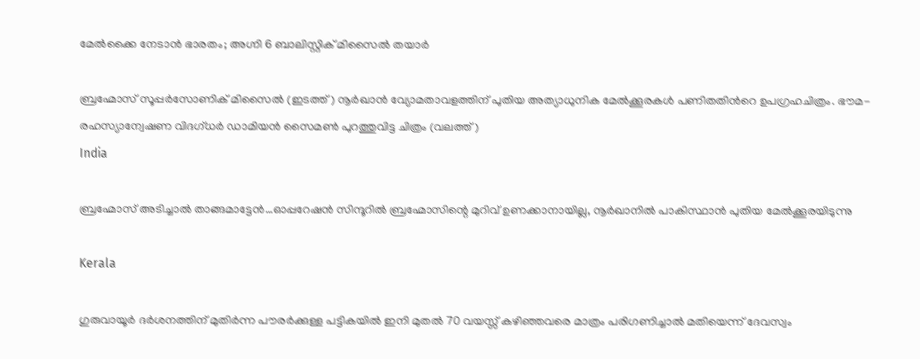മേൽക്കൈ നേടാൻ ഭാരതം; അഗ്നി 6 ബാലിസ്റ്റിക് മിസൈൽ തയാർ

ബ്രഹ്മോസ് സൂപ്പര്‍സോണിക് മിസൈല്‍ (ഇടത്ത്) നൂര്‍ഖാന്‍ വ്യോമതാവളത്തിന് പുതിയ അത്യാധുനിക മേല്‍ക്കൂരകള്‍ പണിതതിന്‍റെ ഉപഗ്രഹചിത്രം. ഭൗമ-രഹസ്യാന്വേഷണ വിദഗ്ധര്‍ ഡാമിയന്‍ സൈമണ്‍ പുറത്തുവിട്ട ചിത്രം (വലത്ത്)
India

ബ്രഹ്മോസ് അടിച്ചാല്‍ താങ്ങമാട്ടേന്‍…ഓപ്പറേഷന്‍ സിന്ദൂറില്‍ ബ്രഹ്മോസിന്റെ മുറിവ് ഉണക്കാനായില്ല, നൂര്‍ഖാനില്‍ പാകിസ്ഥാന്‍ പുതിയ മേല്‍ക്കൂരയിടുന്നു

Kerala

ഗുരുവായൂർ ദർശനത്തിന് മുതിർന്ന പൗരർക്കുള്ള പട്ടികയിൽ ഇനി മുതൽ 70 വയസ്സ് കഴിഞ്ഞവരെ മാത്രം പരിഗണിച്ചാൽ മതിയെന്ന് ദേവസ്വം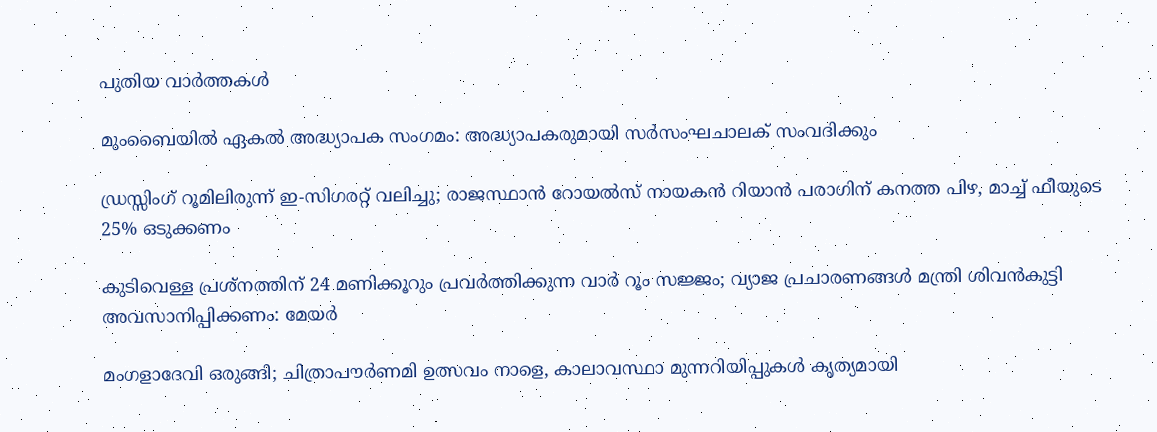പുതിയ വാര്‍ത്തകള്‍

മുംബൈയിൽ ഏകല്‍ അദ്ധ്യാപക സംഗമം: അദ്ധ്യാപകരുമായി സര്‍സംഘചാലക് സംവദിക്കും

ഡ്രസ്സിംഗ് റൂമിലിരുന്ന് ഇ-സിഗരറ്റ് വലിച്ചു; രാജസ്ഥാൻ റോയൽസ് നായകൻ റിയാൻ പരാഗിന് കനത്ത പിഴ, മാച്ച് ഫീയുടെ 25% ഒടുക്കണം

കുടിവെള്ള പ്രശ്നത്തിന് 24 മണിക്കൂറും പ്രവർത്തിക്കുന്ന വാർ റൂം സജ്ജം; വ്യാജ പ്രചാരണങ്ങൾ മന്ത്രി ശിവൻകുട്ടി അവസാനിപ്പിക്കണം: മേയർ

മംഗളാദേവി ഒരുങ്ങി; ചിത്രാപൗര്‍ണമി ഉത്സവം നാളെ, കാലാവസ്ഥാ മുന്നറിയിപ്പുകള്‍ കൃത്യമായി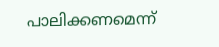പാലിക്കണമെന്ന്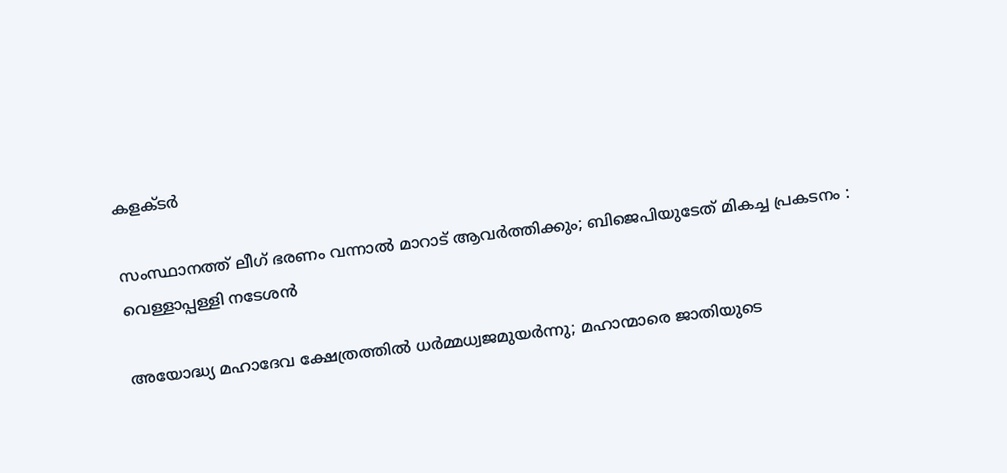കളക്ടര്‍

സംസ്ഥാനത്ത് ലീഗ് ഭരണം വന്നാൽ മാറാട് ആവർത്തിക്കും; ബിജെപിയുടേത് മികച്ച പ്രകടനം : വെള്ളാപ്പള്ളി നടേശൻ

അയോദ്ധ്യ മഹാദേവ ക്ഷേത്രത്തില്‍ ധര്‍മ്മധ്വജമുയര്‍ന്നു; മഹാന്മാരെ ജാതിയുടെ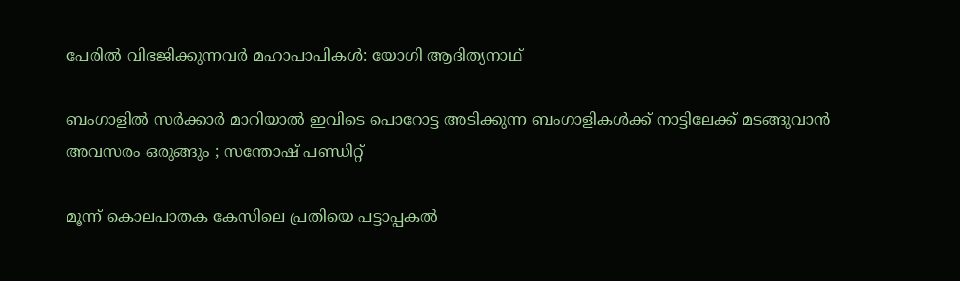പേരില്‍ വിഭജിക്കുന്നവര്‍ മഹാപാപികള്‍: യോഗി ആദിത്യനാഥ്

ബംഗാളിൽ സർക്കാർ മാറിയാൽ ഇവിടെ പൊറോട്ട അടിക്കുന്ന ബംഗാളികൾക്ക് നാട്ടിലേക്ക് മടങ്ങുവാൻ അവസരം ഒരുങ്ങും ; സന്തോഷ് പണ്ഡിറ്റ്

മൂന്ന് കൊലപാതക കേസിലെ പ്രതിയെ പട്ടാപ്പകൽ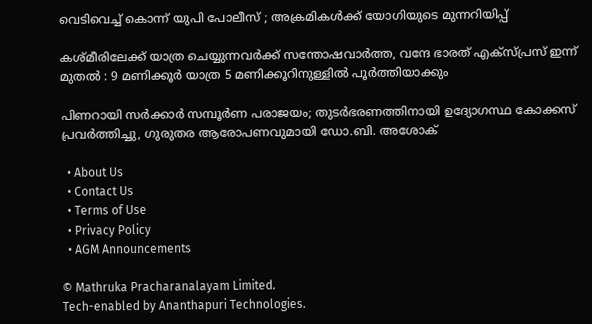വെടിവെച്ച് കൊന്ന് യുപി പോലീസ് ; അക്രമികൾക്ക് യോഗിയുടെ മുന്നറിയിപ്പ്

കശ്മീരിലേക്ക് യാത്ര ചെയ്യുന്നവർക്ക് സന്തോഷവാർത്ത, വന്ദേ ഭാരത് എക്സ്പ്രസ് ഇന്ന് മുതൽ : 9 മണിക്കൂർ യാത്ര 5 മണിക്കൂറിനുള്ളിൽ പൂർത്തിയാക്കും

പിണറായി സർക്കാർ സമ്പൂർണ പരാജയം; തുടർഭരണത്തിനായി ഉദ്യോഗസ്ഥ കോക്കസ് പ്രവർത്തിച്ചു, ഗുരുതര ആരോപണവുമായി ഡോ.ബി. അശോക്

  • About Us
  • Contact Us
  • Terms of Use
  • Privacy Policy
  • AGM Announcements

© Mathruka Pracharanalayam Limited.
Tech-enabled by Ananthapuri Technologies.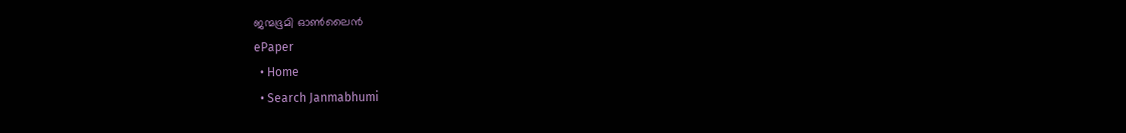ജന്മഭൂമി ഓണ്‍ലൈന്‍
ePaper
  • Home
  • Search Janmabhumi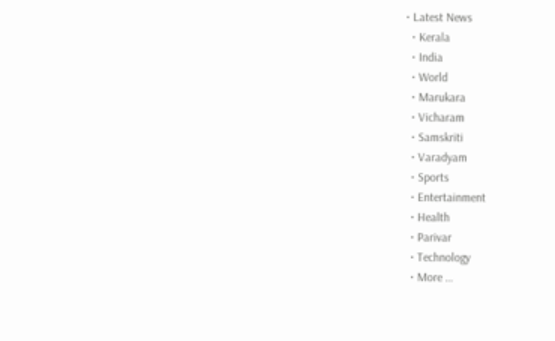• Latest News
  • Kerala
  • India
  • World
  • Marukara
  • Vicharam
  • Samskriti
  • Varadyam
  • Sports
  • Entertainment
  • Health
  • Parivar
  • Technology
  • More …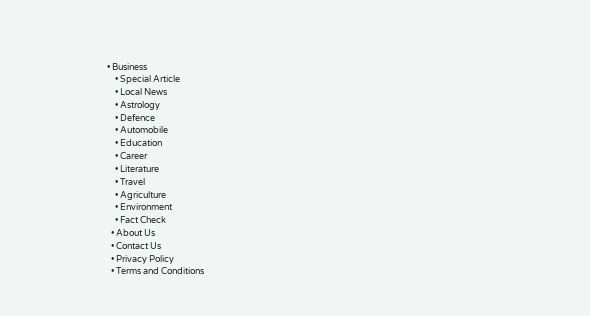• Business
    • Special Article
    • Local News
    • Astrology
    • Defence
    • Automobile
    • Education
    • Career
    • Literature
    • Travel
    • Agriculture
    • Environment
    • Fact Check
  • About Us
  • Contact Us
  • Privacy Policy
  • Terms and Conditions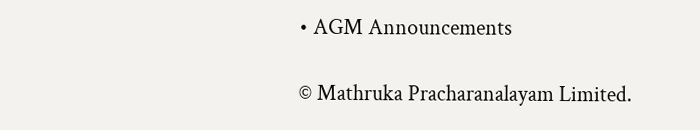• AGM Announcements

© Mathruka Pracharanalayam Limited.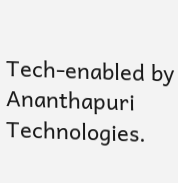Tech-enabled by Ananthapuri Technologies.